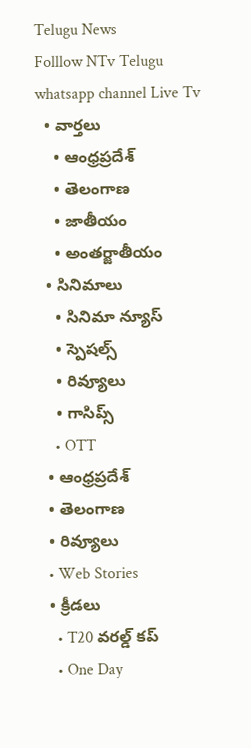Telugu News
Folllow NTv Telugu whatsapp channel Live Tv
  • వార్తలు
    • ఆంధ్రప్రదేశ్
    • తెలంగాణ
    • జాతీయం
    • అంతర్జాతీయం
  • సినిమాలు
    • సినిమా న్యూస్
    • స్పెషల్స్
    • రివ్యూలు
    • గాసిప్స్
    • OTT
  • ఆంధ్రప్రదేశ్
  • తెలంగాణ
  • రివ్యూలు
  • Web Stories
  • క్రీడలు
    • T20 వరల్డ్ కప్
    • One Day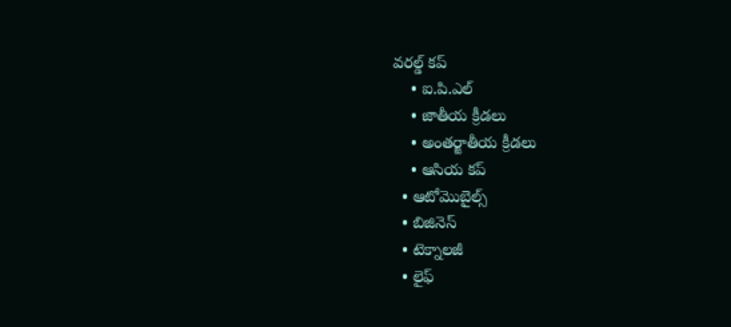వరల్డ్ కప్
    • ఐ.పి.ఎల్
    • జాతీయ క్రీడలు
    • అంతర్జాతీయ క్రీడలు
    • ఆసియ కప్
  • ఆటోమొబైల్స్
  • బిజినెస్‌
  • టెక్నాలజీ
  • లైఫ్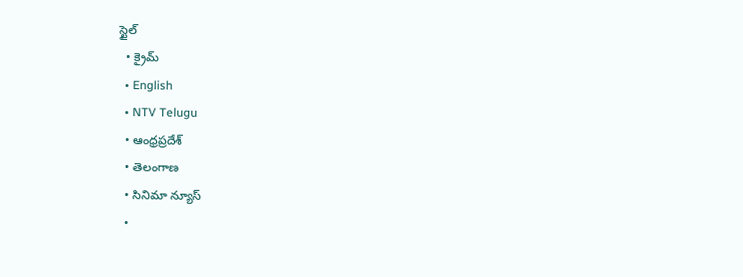స్టైల్
  • క్రైమ్
  • English
  • NTV Telugu
  • ఆంధ్రప్రదేశ్
  • తెలంగాణ
  • సినిమా న్యూస్
  •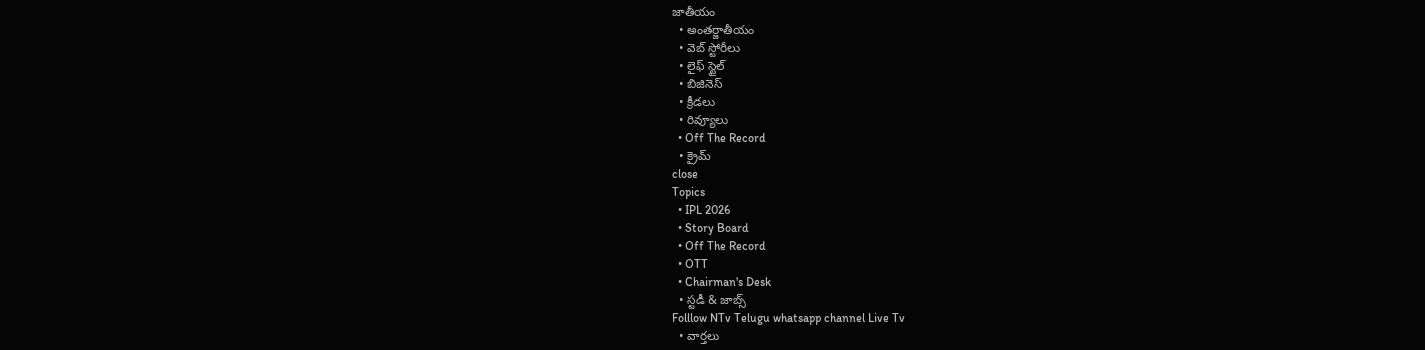జాతీయం
  • అంతర్జాతీయం
  • వెబ్ స్టోరీలు
  • లైఫ్ స్టైల్
  • బిజినెస్‌
  • క్రీడలు
  • రివ్యూలు
  • Off The Record
  • క్రైమ్
close
Topics
  • IPL 2026
  • Story Board
  • Off The Record
  • OTT
  • Chairman's Desk
  • స్టడీ & జాబ్స్
Folllow NTv Telugu whatsapp channel Live Tv
  • వార్తలు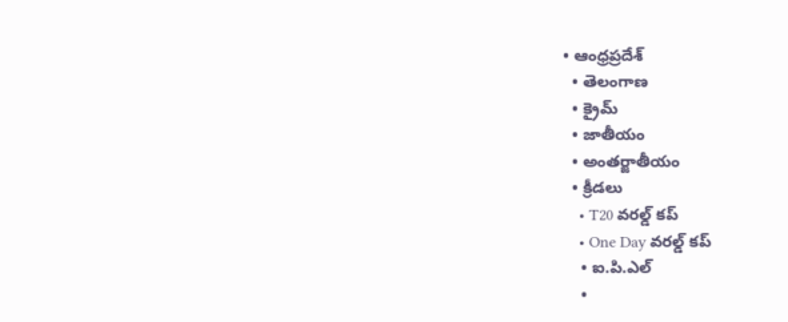• ఆంధ్రప్రదేశ్
  • తెలంగాణ
  • క్రైమ్
  • జాతీయం
  • అంతర్జాతీయం
  • క్రీడలు
    • T20 వరల్డ్ కప్
    • One Day వరల్డ్ కప్
    • ఐ.పి.ఎల్
    •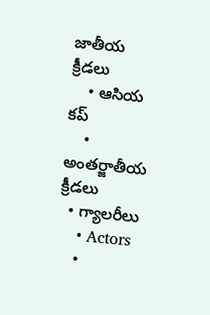జాతీయ క్రీడలు
    • ఆసియ కప్
    • అంతర్జాతీయ క్రీడలు
  • గ్యాలరీలు
    • Actors
    •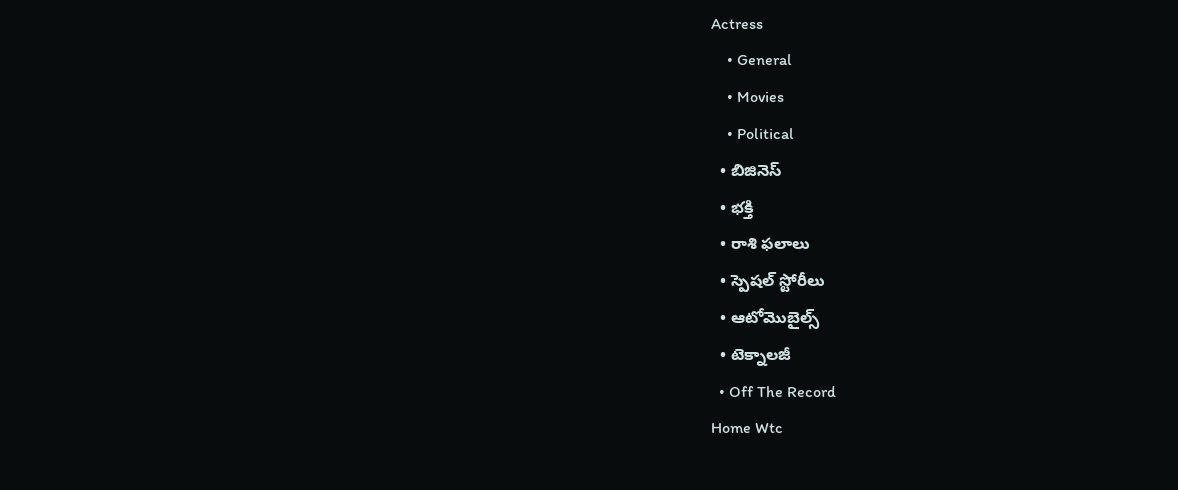Actress
    • General
    • Movies
    • Political
  • బిజినెస్‌
  • భక్తి
  • రాశి ఫలాలు
  • స్పెషల్‌ స్టోరీలు
  • ఆటోమొబైల్స్
  • టెక్నాలజీ
  • Off The Record
Home Wtc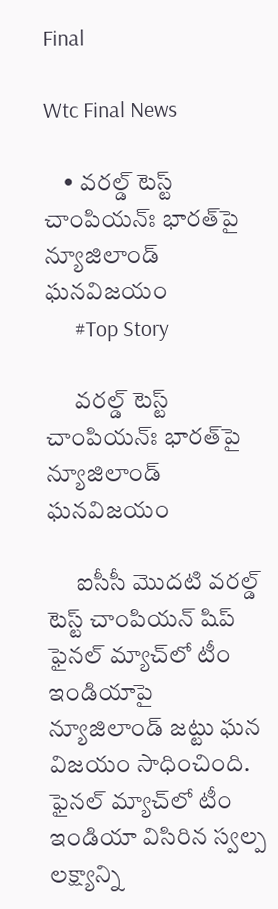Final

Wtc Final News

    • వ‌ర‌ల్డ్ టెస్ట్ చాంపియ‌న్ః భార‌త్‌పై న్యూజిలాండ్ ఘ‌న‌విజ‌యం
      #Top Story

      వ‌ర‌ల్డ్ టెస్ట్ చాంపియ‌న్ః భార‌త్‌పై న్యూజిలాండ్ ఘ‌న‌విజ‌యం

      ఐసీసీ మొద‌టి వ‌ర‌ల్డ్ టెస్ట్ చాంపియ‌న్ షిప్ ఫైన‌ల్ మ్యాచ్‌లో టీం ఇండియాపై న్యూజిలాండ్ జ‌ట్టు ఘ‌న విజ‌యం సాధించింది. ఫైన‌ల్ మ్యాచ్‌లో టీం ఇండియా విసిరిన స్వ‌ల్ప ల‌క్ష్యాన్ని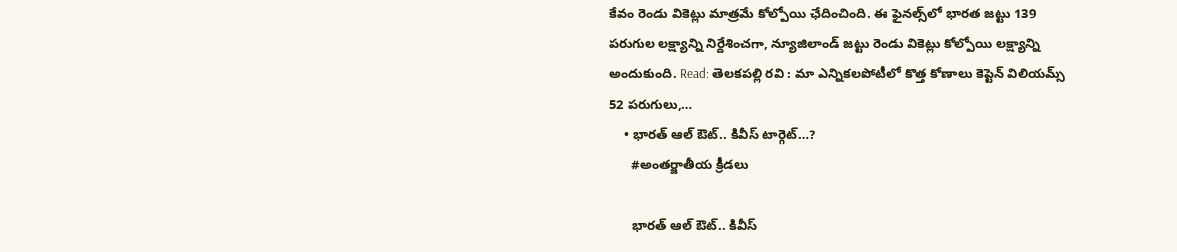కేవం రెండు వికెట్లు మాత్ర‌మే కోల్పోయి ఛేదించింది. ఈ ఫైన‌ల్స్‌లో భార‌త జ‌ట్టు 139 ప‌రుగుల ల‌క్ష్యాన్ని నిర్దేశించ‌గా, న్యూజిలాండ్ జ‌ట్టు రెండు వికెట్లు కోల్పోయి ల‌క్ష్యాన్ని అందుకుంది. Read: తెలకపల్లి రవి : మా ఎన్నికలపోటీలో కొత్త కోణాలు కెప్టెన్ విలియ‌మ్స్ 52 పరుగులు,…
    • భారత్ ఆల్ ఔట్.. కివీస్ టార్గెట్…?
      #అంతర్జాతీయ క్రీడలు

      భారత్ ఆల్ ఔట్.. కివీస్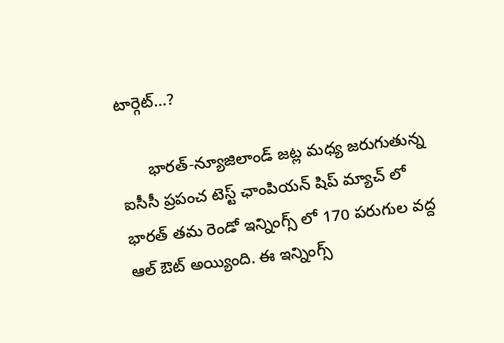టార్గెట్…?

      భారత్-న్యూజిలాండ్ జట్ల మధ్య జరుగుతున్న ఐసీసీ ప్రపంచ టెస్ట్ ఛాంపియన్ షిప్ మ్యాచ్ లో భారత్ తమ రెండో ఇన్నింగ్స్ లో 170 పరుగుల వద్ద ఆల్ ఔట్ అయ్యింది. ఈ ఇన్నింగ్స్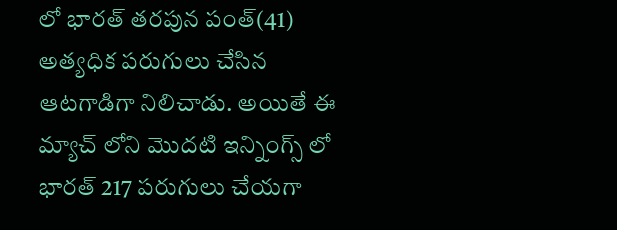లో భారత్ తరపున పంత్(41) అత్యధిక పరుగులు చేసిన ఆటగాడిగా నిలిచాడు. అయితే ఈ మ్యాచ్ లోని మొదటి ఇన్నింగ్స్ లో భారత్ 217 పరుగులు చేయగా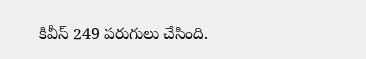కివీస్ 249 పరుగులు చేసింది.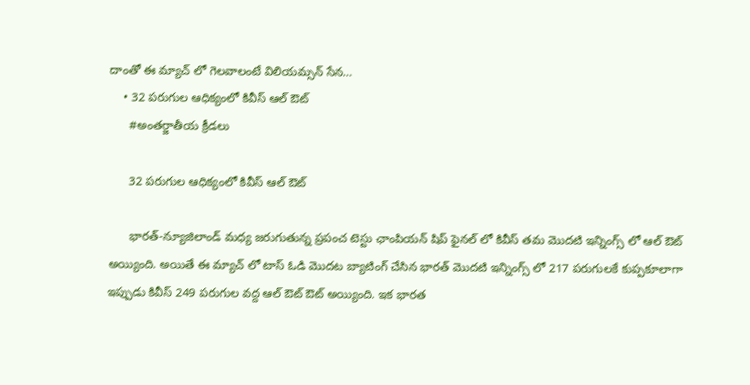దాంతో ఈ మ్యాచ్ లో గెలవాలంటే విలియమ్సన్ సేన…
    • 32 పరుగుల ఆధిక్యంలో కివీస్ ఆల్ ఔట్
      #అంతర్జాతీయ క్రీడలు

      32 పరుగుల ఆధిక్యంలో కివీస్ ఆల్ ఔట్

      భారత్-న్యూజిలాండ్ మధ్య జరుగుతున్న ప్రపంచ టెస్టు ఛాంపియన్ షిప్ ఫైనల్ లో కివీస్ తమ మొదటి ఇన్నింగ్స్ లో ఆల్ ఔట్ అయ్యింది. అయితే ఈ మ్యాచ్ లో టాస్ ఓడి మొదట బ్యాటింగ్ చేసిన భారత్ మొదటి ఇన్నింగ్స్ లో 217 పరుగులకే కుప్పకూలాగా ఇప్పుడు కివీస్ 249 పరుగుల వద్ద ఆల్ ఔట్ ఔట్ అయ్యింది. ఇక భారత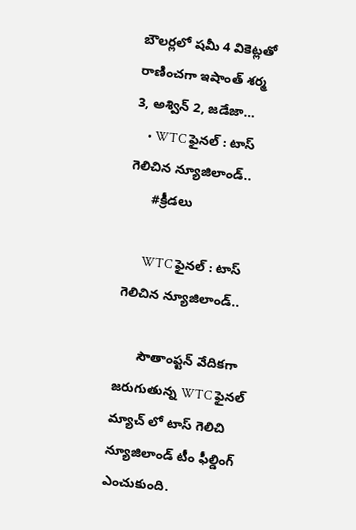బౌలర్లలో షమీ 4 వికెట్లతో రాణించగా ఇషాంత్ శర్మ 3, అశ్విన్ 2, జడేజా…
    • WTC ఫైనల్ : టాస్ గెలిచిన న్యూజిలాండ్..
      #క్రీడలు

      WTC ఫైనల్ : టాస్ గెలిచిన న్యూజిలాండ్..

      సౌతాంప్టన్ వేదికగా జరుగుతున్న WTC ఫైనల్ మ్యాచ్ లో టాస్ గెలిచి న్యూజిలాండ్ టీం ఫీల్డింగ్ ఎంచుకుంది.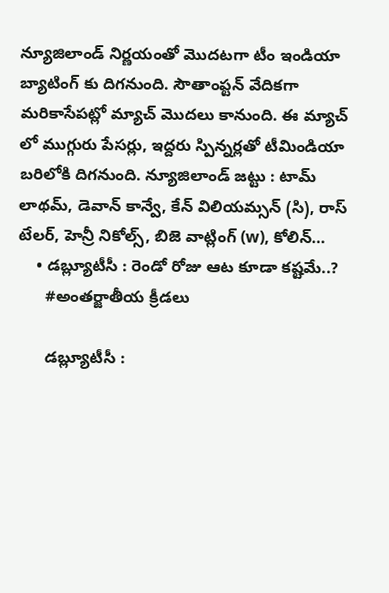న్యూజిలాండ్ నిర్ణయంతో మొదటగా టీం ఇండియా బ్యాటింగ్ కు దిగనుంది. సౌతాంప్టన్ వేదికగా మరికాసేపట్లో మ్యాచ్ మొదలు కానుంది. ఈ మ్యాచ్ లో ముగ్గురు పేసర్లు, ఇద్దరు స్పిన్నర్లతో టీమిండియా బరిలోకి దిగనుంది. న్యూజిలాండ్ జట్టు : టామ్ లాథమ్, డెవాన్ కాన్వే, కేన్ విలియమ్సన్ (సి), రాస్ టేలర్, హెన్రీ నికోల్స్, బిజె వాట్లింగ్ (w), కోలిన్…
    • డబ్ల్యూటీసీ : రెండో రోజు ఆట కూడా కష్టమే..?
      #అంతర్జాతీయ క్రీడలు

      డబ్ల్యూటీసీ :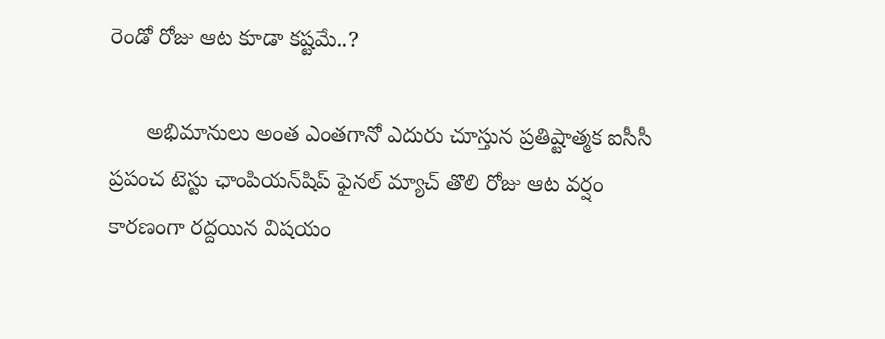రెండో రోజు ఆట కూడా కష్టమే..?

      అభిమానులు అంత ఎంతగానో ఎదురు చూస్తున ప్రతిష్టాత్మక ఐసీసీ ప్రపంచ టెస్టు ఛాంపియన్‌షిప్‌ ఫైనల్‌ మ్యాచ్ తొలి రోజు ఆట వర్షం కారణంగా రద్దయిన విషయం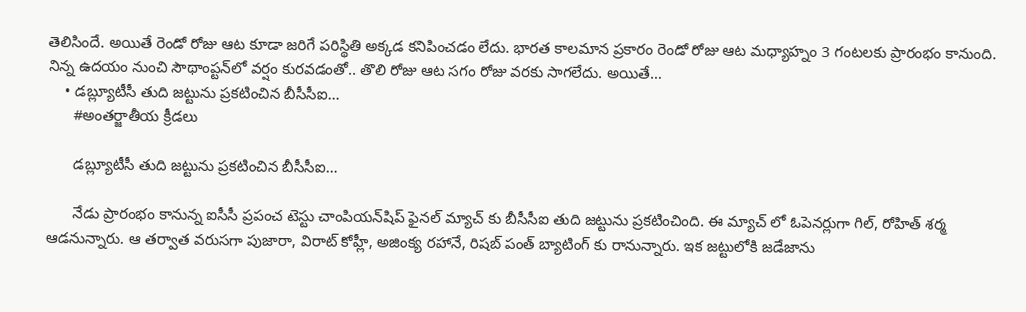తెలిసిందే. అయితే రెండో రోజు ఆట కూడా జరిగే పరిస్థితి అక్కడ కనిపించడం లేదు. భారత కాలమాన ప్రకారం రెండో రోజు ఆట మధ్యాహ్నం 3 గంటలకు ప్రారంభం కానుంది. నిన్న ఉదయం నుంచి సౌథాంప్టన్‌లో వర్షం కురవడంతో.. తొలి రోజు ఆట సగం రోజు వరకు సాగలేదు. అయితే…
    • డబ్ల్యూటీసీ తుది జట్టును ప్రకటించిన బీసీసీఐ…
      #అంతర్జాతీయ క్రీడలు

      డబ్ల్యూటీసీ తుది జట్టును ప్రకటించిన బీసీసీఐ…

      నేడు ప్రారంభం కానున్న ఐసీసీ ప్రపంచ టెస్టు చాంపియన్‌షిప్‌ ఫైనల్‌ మ్యాచ్ కు బీసీసీఐ తుది జట్టును ప్రకటించింది. ఈ మ్యాచ్ లో ఓపెనర్లుగా గిల్, రోహిత్ శర్మ ఆడనున్నారు. ఆ తర్వాత వరుసగా పుజారా, విరాట్ కోహ్లీ, అజింక్య రహానే, రిషబ్ పంత్ బ్యాటింగ్ కు రానున్నారు. ఇక జట్టులోకి జడేజాను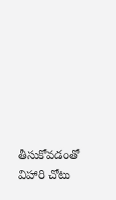తీసుకోవడంతో విహారి చోటు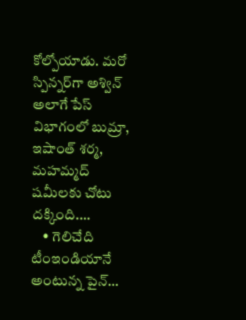కోల్పోయాడు. మరో స్పిన్నర్‌గా అశ్విన్ అలాగే పేస్ విభాగంలో బుమ్రా, ఇషాంత్ శర్మ, మహమ్మద్ షమీలకు చోటు దక్కింది.…
    • గెలిచేది టీంఇండియానే అంటున్న పైన్…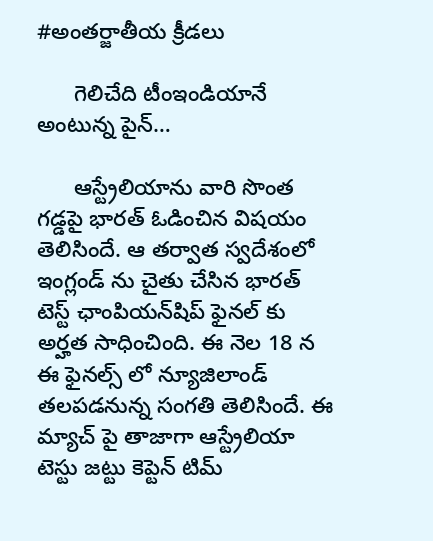#అంతర్జాతీయ క్రీడలు

      గెలిచేది టీంఇండియానే అంటున్న పైన్…

      ఆస్ట్రేలియాను వారి సొంత గడ్డపై భారత్‌ ఓడించిన విషయం తెలిసిందే. ఆ తర్వాత స్వదేశంలో ఇంగ్లండ్ ను చైతు చేసిన భారత్ టెస్ట్ ఛాంపియన్‌షిప్‌ ఫైనల్ కు అర్హత సాధించింది. ఈ నెల 18 న ఈ ఫైనల్స్ లో న్యూజిలాండ్‌ తలపడనున్న సంగతి తెలిసిందే. ఈ మ్యాచ్ పై తాజాగా ఆస్ట్రేలియా టెస్టు జట్టు కెప్టెన్ టిమ్‌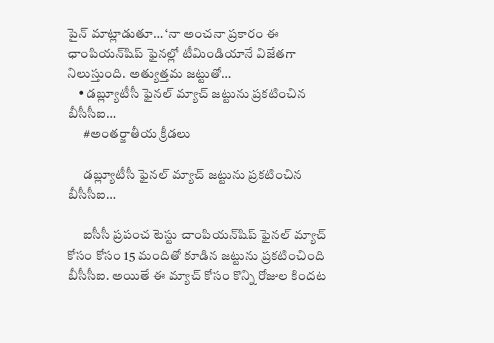పైన్ మాట్లాడుతూ… ‘నా అంచనా ప్రకారం ఈ ఛాంపియన్‌షిప్‌ ఫైనల్లో టీమిండియానే విజేతగా నిలుస్తుంది. అత్యుత్తమ జట్టుతో…
    • డబ్ల్యూటీసీ ఫైనల్‌ మ్యాచ్ జట్టును ప్రకటించిన బీసీసీఐ…
      #అంతర్జాతీయ క్రీడలు

      డబ్ల్యూటీసీ ఫైనల్‌ మ్యాచ్ జట్టును ప్రకటించిన బీసీసీఐ…

      ఐసీసీ ప్రపంచ టెస్టు చాంపియన్‌షిప్ ఫైనల్ మ్యాచ్ కోసం కోసం 15 మందితో కూడిన జట్టును ప్రకటించింది బీసీసీఐ. అయితే ఈ మ్యాచ్ కోసం కొన్ని రోజుల కిందట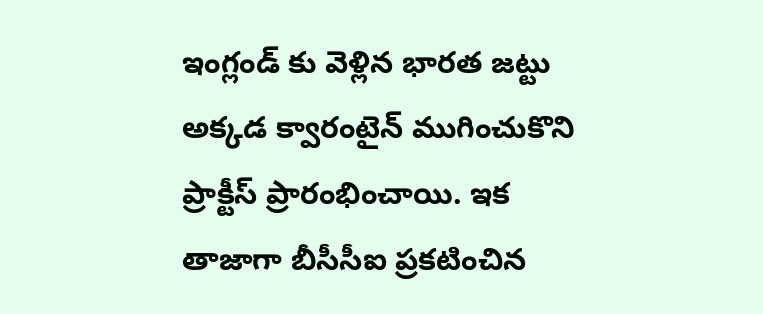ఇంగ్లండ్ కు వెళ్లిన భారత జట్టు అక్కడ క్వారంటైన్ ముగించుకొని ప్రాక్టీస్ ప్రారంభించాయి. ఇక తాజాగా బీసీసీఐ ప్రకటించిన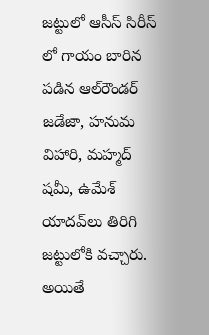జట్టులో ఆసీస్ సిరీస్ లో గాయం బారిన పడిన ఆల్‌రౌండర్‌ జడేజా, హనుమ విహారి, మహ్మద్‌ షమీ, ఉమేశ్‌ యాదవ్‌లు తిరిగి జట్టులోకి వచ్చారు. అయితే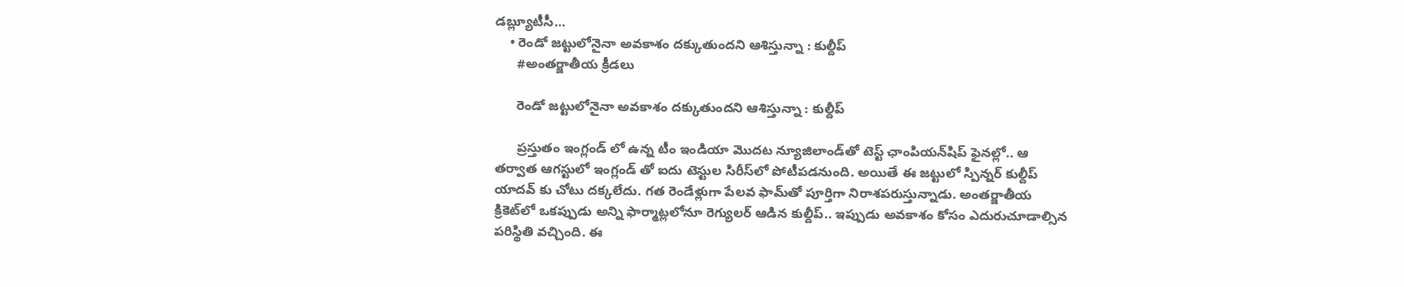డబ్ల్యూటీసీ…
    • రెండో జట్టులోనైనా అవకాశం దక్కుతుందని ఆశిస్తున్నా : కుల్దీప్
      #అంతర్జాతీయ క్రీడలు

      రెండో జట్టులోనైనా అవకాశం దక్కుతుందని ఆశిస్తున్నా : కుల్దీప్

      ప్రస్తుతం ఇంగ్లండ్ లో ఉన్న టీం ఇండియా మొదట న్యూజిలాండ్‌తో టెస్ట్ ఛాంపియన్‌షిప్‌ ఫైనల్లో.. ఆ తర్వాత ఆగస్టులో ఇంగ్లండ్‌ తో ఐదు టెస్టుల సిరీస్‌లో పోటీపడనుంది. అయితే ఈ జట్టులో స్పిన్నర్ కుల్దీప్‌ యాదవ్ కు చోటు దక్కలేదు. గత రెండేళ్లుగా పేలవ ఫామ్‌తో పూర్తిగా నిరాశపరుస్తున్నాడు. అంతర్జాతీయ క్రికెట్‌లో ఒకప్పుడు అన్ని ఫార్మాట్లలోనూ రెగ్యులర్ ఆడిన కుల్దీప్.. ఇప్పుడు అవకాశం కోసం ఎదురుచూడాల్సిన పరిస్థితి వచ్చింది. ఈ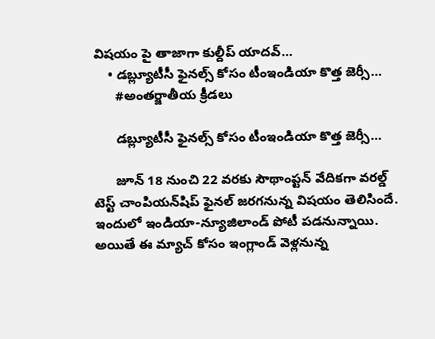విషయం పై తాజాగా కుల్దీప్ యాదవ్‌…
    • డబ్ల్యూటీసీ ఫైనల్స్ కోసం టీంఇండియా కొత్త జెర్సీ…
      #అంతర్జాతీయ క్రీడలు

      డబ్ల్యూటీసీ ఫైనల్స్ కోసం టీంఇండియా కొత్త జెర్సీ…

      జూన్‌ 18 నుంచి 22 వరకు సౌథాంప్టన్‌ వేదికగా వరల్డ్ టెస్ట్ చాంపియన్‌షిప్ ఫైనల్ జరగనున్న విషయం తెలిసిందే. ఇందులో ఇండియా-న్యూజిలాండ్ పోటీ పడనున్నాయి. అయితే ఈ మ్యాచ్ కోసం ఇంగ్లాండ్ వెళ్లనున్న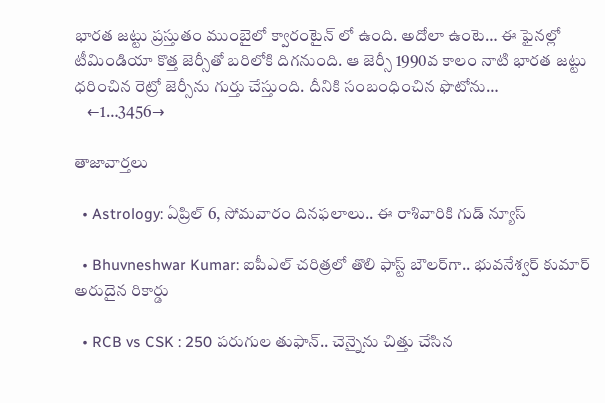భారత జట్టు ప్రస్తుతం ముంబైలో క్వారంటైన్ లో ఉంది. అదోలా ఉంటె… ఈ ఫైనల్లో టీమిండియా కొత్త జెర్సీతో బరిలోకి దిగనుంది. ఆ జెర్సీ 1990వ కాలం నాటి భారత జట్టు ధరించిన రెట్రో జెర్సీను గుర్తు చేస్తుంది. దీనికి సంబంధించిన ఫొటోను…
    ←1…3456→

తాజావార్తలు

  • Astrology: ఏప్రిల్‌ 6, సోమవారం దినఫలాలు.. ఈ రాశివారికి గుడ్ న్యూస్

  • Bhuvneshwar Kumar: ఐపీఎల్ చరిత్రలో తొలి ఫాస్ట్ బౌలర్‌గా.. భువనేశ్వర్ కుమార్ అరుదైన రికార్డు

  • RCB vs CSK : 250 పరుగుల తుఫాన్.. చెన్నైను చిత్తు చేసిన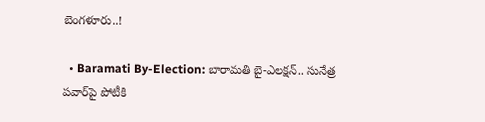బెంగళూరు..!

  • Baramati By-Election: బారామతి బై-ఎలక్షన్.. సునేత్ర పవార్‌పై పోటీకి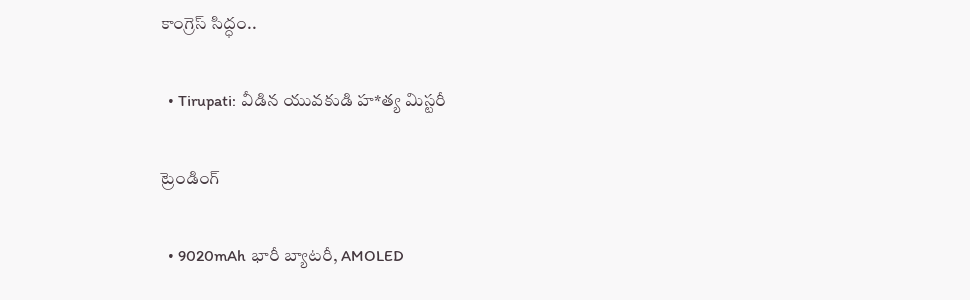కాంగ్రెస్ సిద్ధం..

  • Tirupati: వీడిన యువకుడి హ*త్య మిస్టరీ

ట్రెండింగ్‌

  • 9020mAh భారీ బ్యాటరీ, AMOLED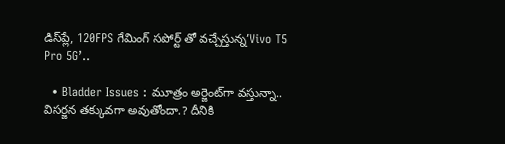డిస్‌ప్లే, 120FPS గేమింగ్‌ సపోర్ట్ తో వచ్చేస్తున్న’Vivo T5 Pro 5G’..

  • Bladder Issues : మూత్రం అర్జెంట్‌గా వస్తున్నా.. విసర్జన తక్కువగా అవుతోందా.? దీనికి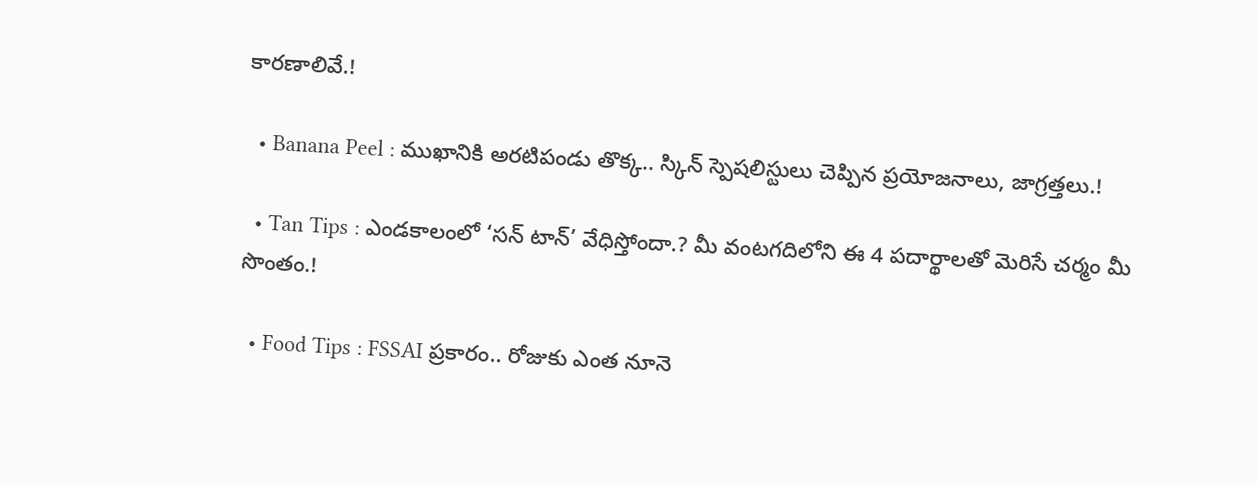కారణాలివే.!

  • Banana Peel : ముఖానికి అరటిపండు తొక్క.. స్కిన్ స్పెషలిస్టులు చెప్పిన ప్రయోజనాలు, జాగ్రత్తలు.!

  • Tan Tips : ఎండకాలంలో ‘సన్ టాన్’ వేధిస్తోందా.? మీ వంటగదిలోని ఈ 4 పదార్థాలతో మెరిసే చర్మం మీ సొంతం.!

  • Food Tips : FSSAI ప్రకారం.. రోజుకు ఎంత నూనె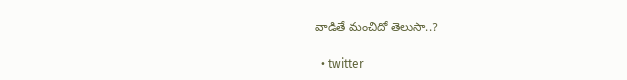వాడితే మంచిదో తెలుసా..?

  • twitter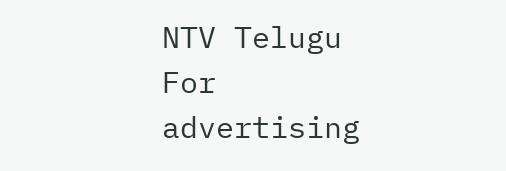NTV Telugu
For advertising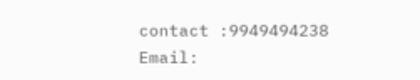contact :9949494238
Email: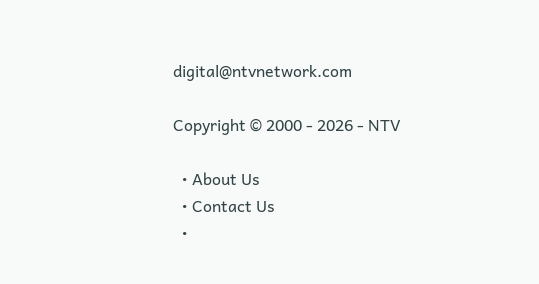digital@ntvnetwork.com

Copyright © 2000 - 2026 - NTV

  • About Us
  • Contact Us
  •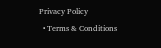Privacy Policy
  • Terms & Conditions